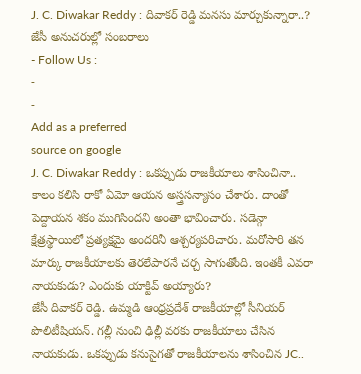J. C. Diwakar Reddy : దివాకర్ రెడ్డి మనసు మార్చుకున్నారా..? జేసీ అనుచరుల్లో సంబరాలు
- Follow Us :
-
-
Add as a preferred
source on google
J. C. Diwakar Reddy : ఒకప్పుడు రాజకీయాలు శాసించినా.. కాలం కలిసి రాకో ఏమో ఆయన అస్త్రసన్యాసం చేశారు. దాంతో పెద్దాయన శకం ముగిసిందని అంతా భావించారు. సడెన్గా క్షేత్రస్థాయిలో ప్రత్యక్షమై అందరినీ ఆశ్చర్యపరిచారు. మరోసారి తన మార్కు రాజకీయాలకు తెరలేపారనే చర్చ సాగుతోంది. ఇంతకీ ఎవరా నాయకుడు? ఎందుకు యాక్టివ్ అయ్యారు?
జేసీ దివాకర్ రెడ్డి. ఉమ్మడి ఆంధ్రప్రదేశ్ రాజకీయాల్లో సీనియర్ పొలిటీషియన్. గల్లీ నుంచి ఢిల్లీ వరకు రాజకీయాలు చేసిన నాయకుడు. ఒకప్పుడు కనుసైగతో రాజకీయాలను శాసించిన JC..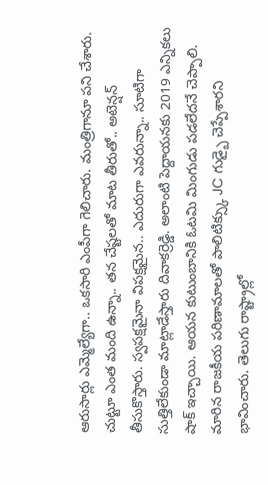ఆరుసార్లు ఎమ్మెల్యేగా.. ఒకసారి ఎంపీగా గెలిచారు. మంత్రిగానూ పని చేశారు. చుట్టూ ఎంత మంది ఉన్నా.. తన చేష్టలతో మాట తీరుతో.. అటెన్షన్ తీసుకొస్తారు. స్వపక్షమైనా విపక్షమైన.. ఎదురుగా ఎవరున్నా.. సూటిగా సుత్తిలేకుండా మాట్లాడేస్తారు దివాకర్రెడ్డి. అలాంటి పెద్దాయనకు 2019 ఎన్నికలు షాక్ ఇచ్చాయి. ఆయన కుటుంబానికి ఓటమి మింగుడు పడలేదనే చెప్పాలి. మారిన రాజకీయ పరిణామాలతో పాలిటిక్స్కు JC గుడ్బై చెప్పేశారని భావించారు. తెలుగు రాష్ట్రాల్లో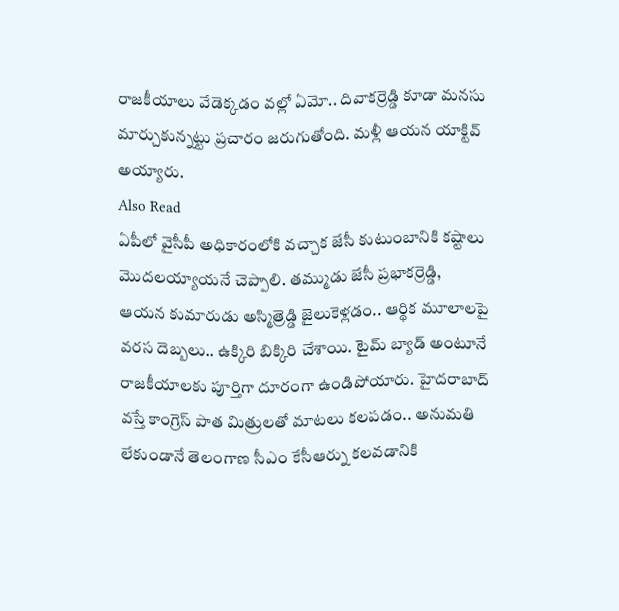రాజకీయాలు వేడెక్కడం వల్లో ఏమో.. దివాకర్రెడ్డి కూడా మనసు మార్చుకున్నట్టు ప్రచారం జరుగుతోంది. మళ్లీ ఆయన యాక్టివ్ అయ్యారు.
Also Read
ఏపీలో వైసీపీ అధికారంలోకి వచ్చాక జేసీ కుటుంబానికి కష్టాలు మొదలయ్యాయనే చెప్పాలి. తమ్ముడు జేసీ ప్రభాకర్రెడ్డి, ఆయన కుమారుడు అస్మిత్రెడ్డి జైలుకెళ్లడం.. ఆర్థిక మూలాలపై వరస దెబ్బలు.. ఉక్కిరి బిక్కిరి చేశాయి. టైమ్ బ్యాడ్ అంటూనే రాజకీయాలకు పూర్తిగా దూరంగా ఉండిపోయారు. హైదరాబాద్ వస్తే కాంగ్రెస్ పాత మిత్రులతో మాటలు కలపడం.. అనుమతి లేకుండానే తెలంగాణ సీఎం కేసీఆర్ను కలవడానికి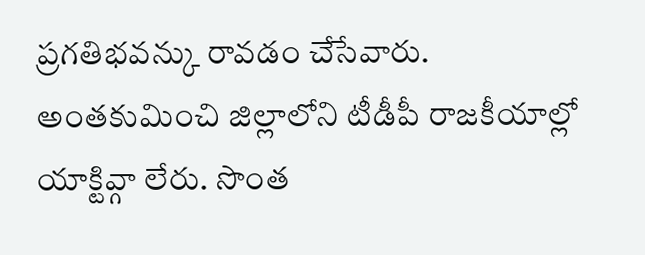ప్రగతిభవన్కు రావడం చేసేవారు. అంతకుమించి జిల్లాలోని టీడీపీ రాజకీయాల్లో యాక్టివ్గా లేరు. సొంత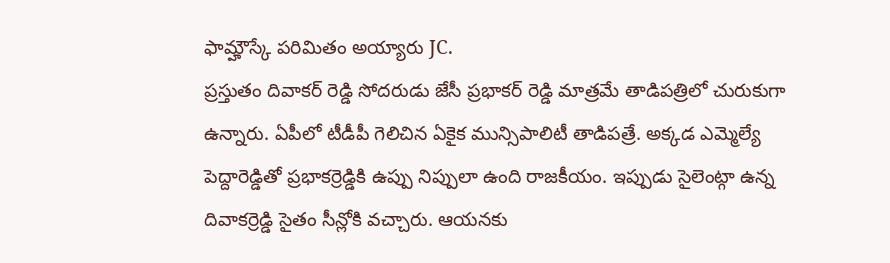ఫామ్హౌస్కే పరిమితం అయ్యారు JC.
ప్రస్తుతం దివాకర్ రెడ్డి సోదరుడు జేసీ ప్రభాకర్ రెడ్డి మాత్రమే తాడిపత్రిలో చురుకుగా ఉన్నారు. ఏపీలో టీడీపీ గెలిచిన ఏకైక మున్సిపాలిటీ తాడిపత్రే. అక్కడ ఎమ్మెల్యే పెద్దారెడ్డితో ప్రభాకర్రెడ్డికి ఉప్పు నిప్పులా ఉంది రాజకీయం. ఇప్పుడు సైలెంట్గా ఉన్న దివాకర్రెడ్డి సైతం సీన్లోకి వచ్చారు. ఆయనకు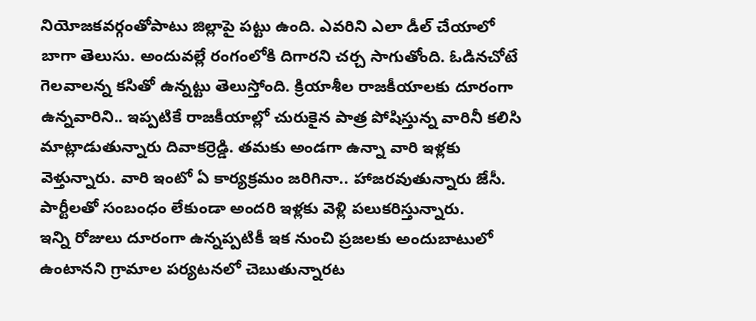నియోజకవర్గంతోపాటు జిల్లాపై పట్టు ఉంది. ఎవరిని ఎలా డీల్ చేయాలో బాగా తెలుసు. అందువల్లే రంగంలోకి దిగారని చర్చ సాగుతోంది. ఓడినచోటే గెలవాలన్న కసితో ఉన్నట్టు తెలుస్తోంది. క్రియాశీల రాజకీయాలకు దూరంగా ఉన్నవారిని.. ఇప్పటికే రాజకీయాల్లో చురుకైన పాత్ర పోషిస్తున్న వారినీ కలిసి మాట్లాడుతున్నారు దివాకర్రెడ్డి. తమకు అండగా ఉన్నా వారి ఇళ్లకు వెళ్తున్నారు. వారి ఇంటో ఏ కార్యక్రమం జరిగినా.. హాజరవుతున్నారు జేసీ. పార్టీలతో సంబంధం లేకుండా అందరి ఇళ్లకు వెళ్లి పలుకరిస్తున్నారు.
ఇన్ని రోజులు దూరంగా ఉన్నప్పటికీ ఇక నుంచి ప్రజలకు అందుబాటులో ఉంటానని గ్రామాల పర్యటనలో చెబుతున్నారట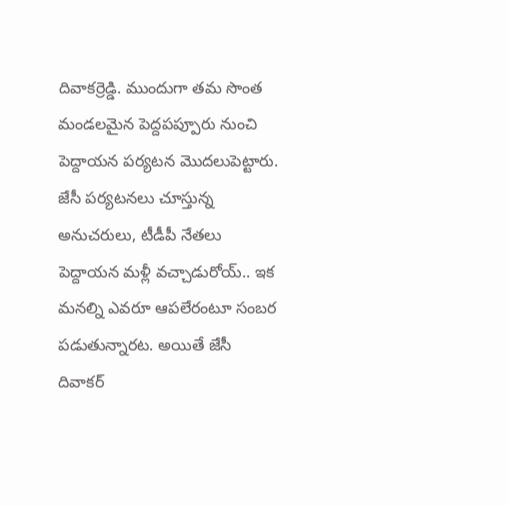దివాకర్రెడ్డి. ముందుగా తమ సొంత మండలమైన పెద్దపప్పూరు నుంచి పెద్దాయన పర్యటన మొదలుపెట్టారు. జేసీ పర్యటనలు చూస్తున్న అనుచరులు, టీడీపీ నేతలు పెద్దాయన మళ్లీ వచ్చాడురోయ్.. ఇక మనల్ని ఎవరూ ఆపలేరంటూ సంబర పడుతున్నారట. అయితే జేసీ దివాకర్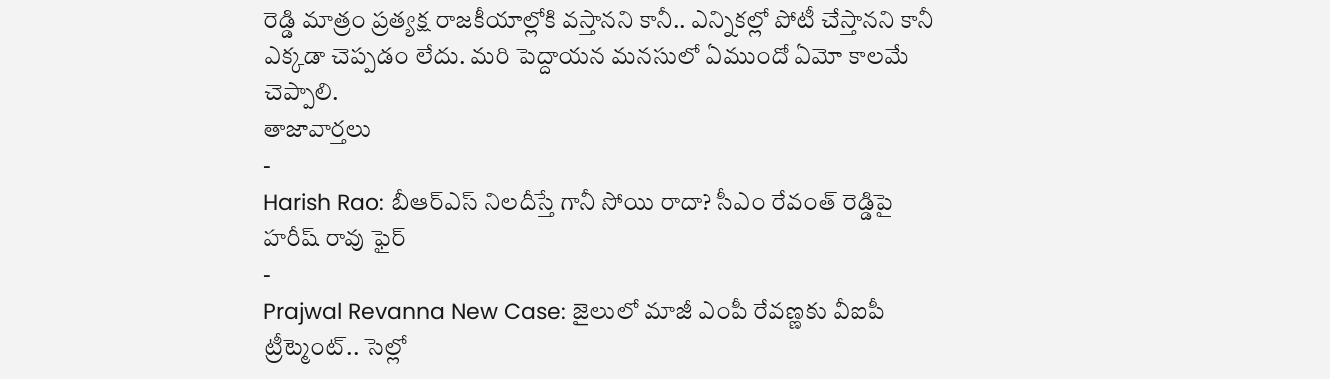రెడ్డి మాత్రం ప్రత్యక్ష రాజకీయాల్లోకి వస్తానని కానీ.. ఎన్నికల్లో పోటీ చేస్తానని కానీ ఎక్కడా చెప్పడం లేదు. మరి పెద్దాయన మనసులో ఏముందో ఏమో కాలమే చెప్పాలి.
తాజావార్తలు
-
Harish Rao: బీఆర్ఎస్ నిలదీస్తే గానీ సోయి రాదా? సీఎం రేవంత్ రెడ్డిపై హరీష్ రావు ఫైర్
-
Prajwal Revanna New Case: జైలులో మాజీ ఎంపీ రేవణ్ణకు వీఐపీ ట్రీట్మెంట్.. సెల్లో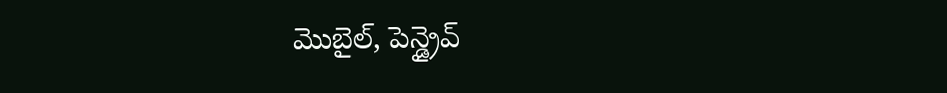మొబైల్, పెన్డ్రైవ్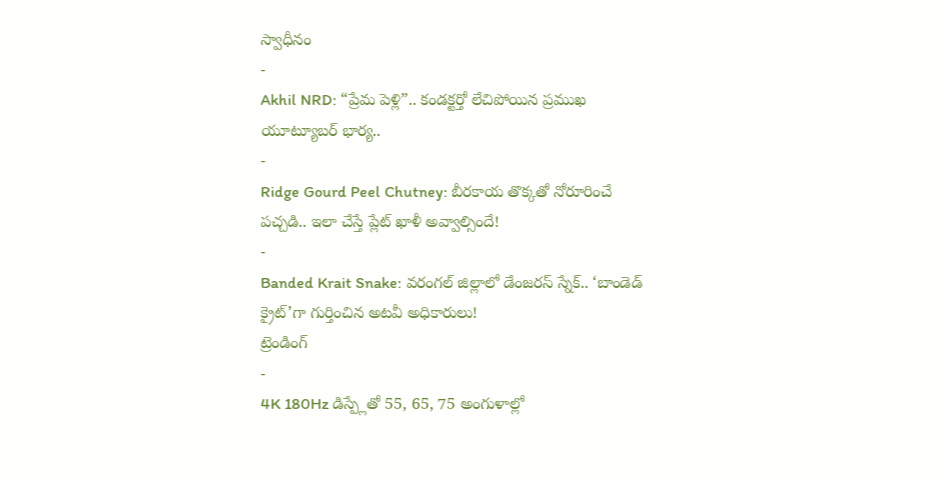స్వాధీనం
-
Akhil NRD: “ప్రేమ పెళ్లి”.. కండక్టర్తో లేచిపోయిన ప్రముఖ యూట్యూబర్ భార్య..
-
Ridge Gourd Peel Chutney: బీరకాయ తొక్కతో నోరూరించే పచ్చడి.. ఇలా చేస్తే ప్లేట్ ఖాళీ అవ్వాల్సిందే!
-
Banded Krait Snake: వరంగల్ జిల్లాలో డేంజరస్ స్నేక్.. ‘బాండెడ్ క్రైట్’గా గుర్తించిన అటవీ అధికారులు!
ట్రెండింగ్
-
4K 180Hz డిస్ప్లేతో 55, 65, 75 అంగుళాల్లో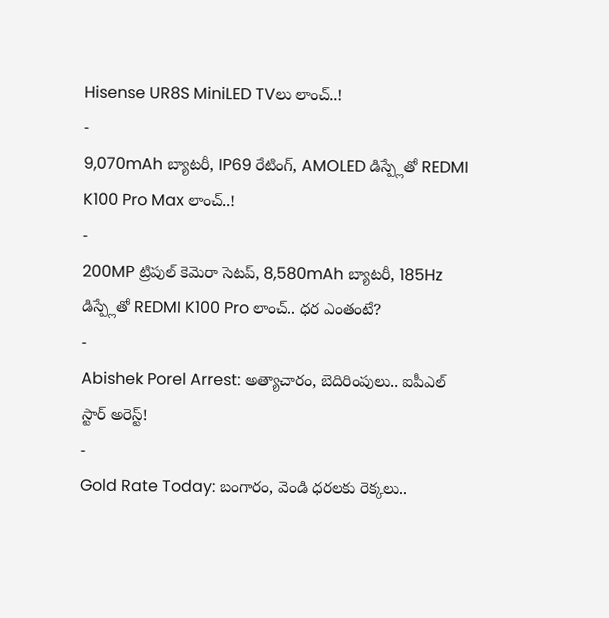Hisense UR8S MiniLED TVలు లాంచ్..!
-
9,070mAh బ్యాటరీ, IP69 రేటింగ్, AMOLED డిస్ప్లేతో REDMI K100 Pro Max లాంచ్..!
-
200MP ట్రిపుల్ కెమెరా సెటప్, 8,580mAh బ్యాటరీ, 185Hz డిస్ప్లేతో REDMI K100 Pro లాంచ్.. ధర ఎంతంటే?
-
Abishek Porel Arrest: అత్యాచారం, బెదిరింపులు.. ఐపీఎల్ స్టార్ అరెస్ట్!
-
Gold Rate Today: బంగారం, వెండి ధరలకు రెక్కలు..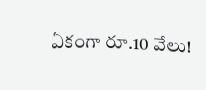ఏకంగా రూ.10 వేలు!